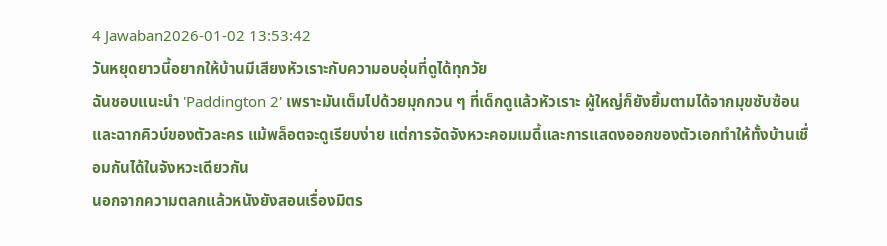4 Jawaban2026-01-02 13:53:42
วันหยุดยาวนี้อยากให้บ้านมีเสียงหัวเราะกับความอบอุ่นที่ดูได้ทุกวัย
ฉันชอบแนะนำ 'Paddington 2' เพราะมันเต็มไปด้วยมุกกวน ๆ ที่เด็กดูแล้วหัวเราะ ผู้ใหญ่ก็ยังยิ้มตามได้จากมุขซับซ้อนและฉากคิวบ์ของตัวละคร แม้พล็อตจะดูเรียบง่าย แต่การจัดจังหวะคอมเมดี้และการแสดงออกของตัวเอกทำให้ทั้งบ้านเชื่อมกันได้ในจังหวะเดียวกัน
นอกจากความตลกแล้วหนังยังสอนเรื่องมิตร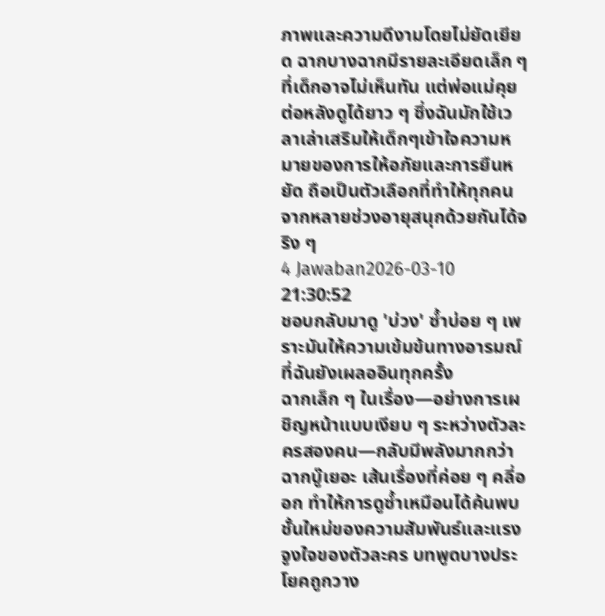ภาพและความดีงามโดยไม่ยัดเยียด ฉากบางฉากมีรายละเอียดเล็ก ๆ ที่เด็กอาจไม่เห็นทัน แต่พ่อแม่คุยต่อหลังดูได้ยาว ๆ ซึ่งฉันมักใช้เวลาเล่าเสริมให้เด็กๆเข้าใจความหมายของการให้อภัยและการยืนหยัด ถือเป็นตัวเลือกที่ทำให้ทุกคนจากหลายช่วงอายุสนุกด้วยกันได้จริง ๆ
4 Jawaban2026-03-10 21:30:52
ชอบกลับมาดู 'บ่วง' ซ้ำบ่อย ๆ เพราะมันให้ความเข้มข้นทางอารมณ์ที่ฉันยังเผลออินทุกครั้ง
ฉากเล็ก ๆ ในเรื่อง—อย่างการเผชิญหน้าแบบเงียบ ๆ ระหว่างตัวละครสองคน—กลับมีพลังมากกว่าฉากบู๊เยอะ เส้นเรื่องที่ค่อย ๆ คลี่ออก ทำให้การดูซ้ำเหมือนได้ค้นพบชั้นใหม่ของความสัมพันธ์และแรงจูงใจของตัวละคร บทพูดบางประโยคถูกวาง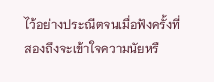ไว้อย่างประณีตจนเมื่อฟังครั้งที่สองถึงจะเข้าใจความนัยหรื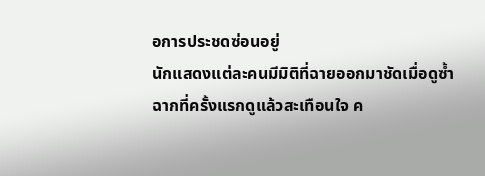อการประชดซ่อนอยู่
นักแสดงแต่ละคนมีมิติที่ฉายออกมาชัดเมื่อดูซ้ำ ฉากที่ครั้งแรกดูแล้วสะเทือนใจ ค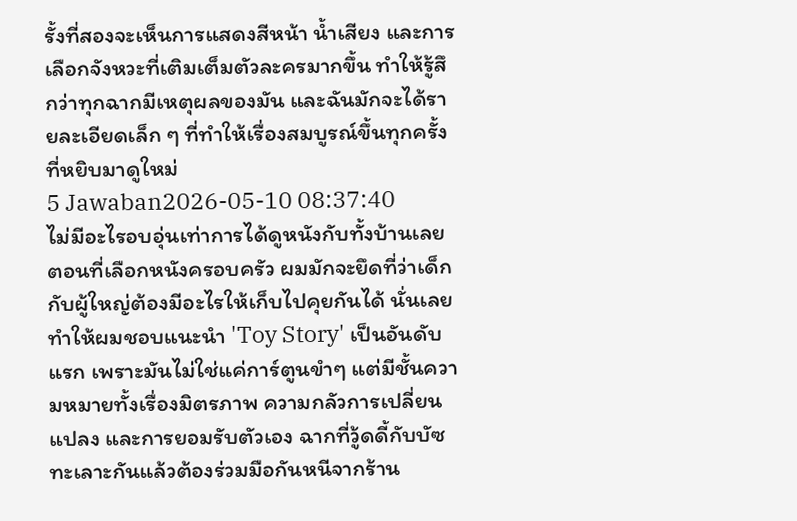รั้งที่สองจะเห็นการแสดงสีหน้า น้ำเสียง และการเลือกจังหวะที่เติมเต็มตัวละครมากขึ้น ทำให้รู้สึกว่าทุกฉากมีเหตุผลของมัน และฉันมักจะได้รายละเอียดเล็ก ๆ ที่ทำให้เรื่องสมบูรณ์ขึ้นทุกครั้งที่หยิบมาดูใหม่
5 Jawaban2026-05-10 08:37:40
ไม่มีอะไรอบอุ่นเท่าการได้ดูหนังกับทั้งบ้านเลย
ตอนที่เลือกหนังครอบครัว ผมมักจะยึดที่ว่าเด็กกับผู้ใหญ่ต้องมีอะไรให้เก็บไปคุยกันได้ นั่นเลยทำให้ผมชอบแนะนำ 'Toy Story' เป็นอันดับแรก เพราะมันไม่ใช่แค่การ์ตูนขำๆ แต่มีชั้นความหมายทั้งเรื่องมิตรภาพ ความกลัวการเปลี่ยนแปลง และการยอมรับตัวเอง ฉากที่วู้ดดี้กับบัซทะเลาะกันแล้วต้องร่วมมือกันหนีจากร้าน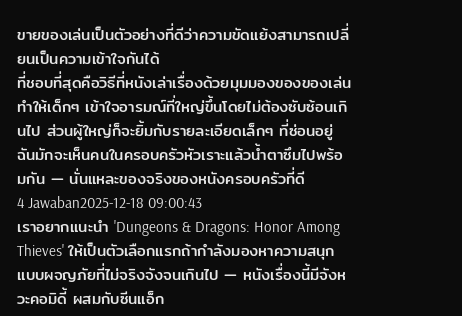ขายของเล่นเป็นตัวอย่างที่ดีว่าความขัดแย้งสามารถเปลี่ยนเป็นความเข้าใจกันได้
ที่ชอบที่สุดคือวิธีที่หนังเล่าเรื่องด้วยมุมมองของของเล่น ทำให้เด็กๆ เข้าใจอารมณ์ที่ใหญ่ขึ้นโดยไม่ต้องซับซ้อนเกินไป ส่วนผู้ใหญ่ก็จะยิ้มกับรายละเอียดเล็กๆ ที่ซ่อนอยู่ ฉันมักจะเห็นคนในครอบครัวหัวเราะแล้วน้ำตาซึมไปพร้อมกัน — นั่นแหละของจริงของหนังครอบครัวที่ดี
4 Jawaban2025-12-18 09:00:43
เราอยากแนะนำ 'Dungeons & Dragons: Honor Among Thieves' ให้เป็นตัวเลือกแรกถ้ากำลังมองหาความสนุกแบบผจญภัยที่ไม่จริงจังจนเกินไป — หนังเรื่องนี้มีจังหวะคอมิดี้ ผสมกับซีนแอ็ก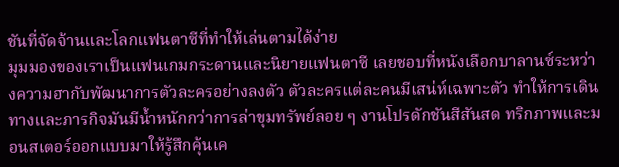ชันที่จัดจ้านและโลกแฟนตาซีที่ทำให้เล่นตามได้ง่าย
มุมมองของเราเป็นแฟนเกมกระดานและนิยายแฟนตาซี เลยชอบที่หนังเลือกบาลานซ์ระหว่างความฮากับพัฒนาการตัวละครอย่างลงตัว ตัวละครแต่ละคนมีเสน่ห์เฉพาะตัว ทำให้การเดินทางและภารกิจมันมีน้ำหนักกว่าการล่าขุมทรัพย์ลอย ๆ งานโปรดักชันสีสันสด ทริกภาพและมอนสเตอร์ออกแบบมาให้รู้สึกคุ้นเค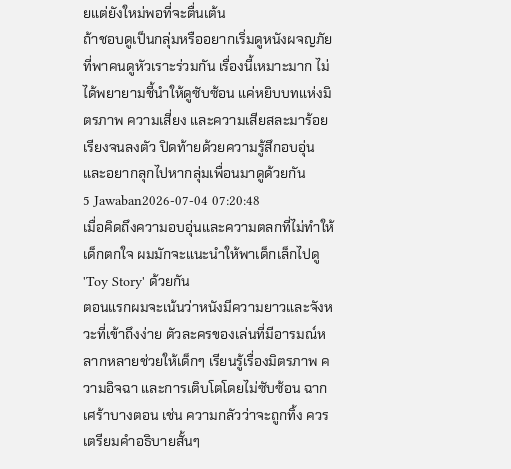ยแต่ยังใหม่พอที่จะตื่นเต้น
ถ้าชอบดูเป็นกลุ่มหรืออยากเริ่มดูหนังผจญภัยที่พาคนดูหัวเราะร่วมกัน เรื่องนี้เหมาะมาก ไม่ได้พยายามชี้นำให้ดูซับซ้อน แค่หยิบบทแห่งมิตรภาพ ความเสี่ยง และความเสียสละมาร้อยเรียงจนลงตัว ปิดท้ายด้วยความรู้สึกอบอุ่นและอยากลุกไปหากลุ่มเพื่อนมาดูด้วยกัน
5 Jawaban2026-07-04 07:20:48
เมื่อคิดถึงความอบอุ่นและความตลกที่ไม่ทำให้เด็กตกใจ ผมมักจะแนะนำให้พาเด็กเล็กไปดู 'Toy Story' ด้วยกัน
ตอนแรกผมจะเน้นว่าหนังมีความยาวและจังหวะที่เข้าถึงง่าย ตัวละครของเล่นที่มีอารมณ์หลากหลายช่วยให้เด็กๆ เรียนรู้เรื่องมิตรภาพ ความอิจฉา และการเติบโตโดยไม่ซับซ้อน ฉากเศร้าบางตอน เช่น ความกลัวว่าจะถูกทิ้ง ควรเตรียมคำอธิบายสั้นๆ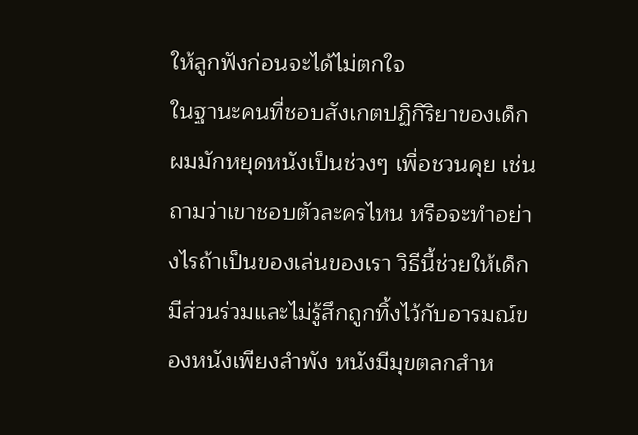ให้ลูกฟังก่อนจะได้ไม่ตกใจ
ในฐานะคนที่ชอบสังเกตปฏิกิริยาของเด็ก ผมมักหยุดหนังเป็นช่วงๆ เพื่อชวนคุย เช่นถามว่าเขาชอบตัวละครไหน หรือจะทำอย่างไรถ้าเป็นของเล่นของเรา วิธีนี้ช่วยให้เด็กมีส่วนร่วมและไม่รู้สึกถูกทิ้งไว้กับอารมณ์ของหนังเพียงลำพัง หนังมีมุขตลกสำห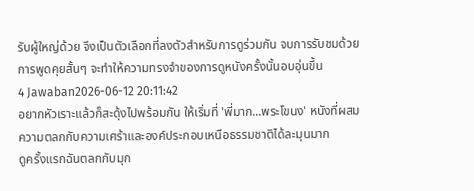รับผู้ใหญ่ด้วย จึงเป็นตัวเลือกที่ลงตัวสำหรับการดูร่วมกัน จบการรับชมด้วยการพูดคุยสั้นๆ จะทำให้ความทรงจำของการดูหนังครั้งนั้นอบอุ่นขึ้น
4 Jawaban2026-06-12 20:11:42
อยากหัวเราะแล้วก็สะดุ้งไปพร้อมกัน ให้เริ่มที่ 'พี่มาก...พระโขนง' หนังที่ผสมความตลกกับความเศร้าและองค์ประกอบเหนือธรรมชาติได้ละมุนมาก
ดูครั้งแรกฉันตลกกับมุก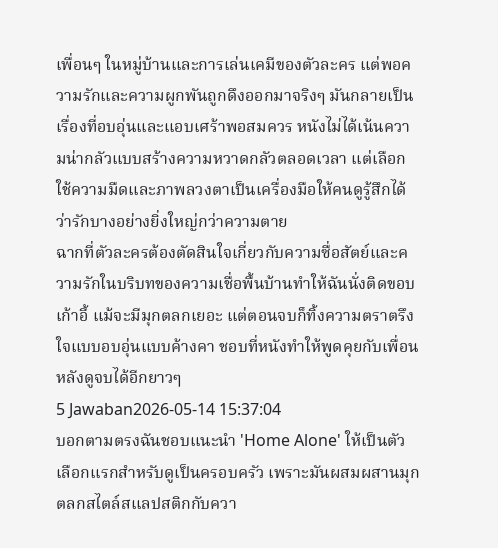เพื่อนๆ ในหมู่บ้านและการเล่นเคมีของตัวละคร แต่พอความรักและความผูกพันถูกดึงออกมาจริงๆ มันกลายเป็นเรื่องที่อบอุ่นและแอบเศร้าพอสมควร หนังไม่ได้เน้นความน่ากลัวแบบสร้างความหวาดกลัวตลอดเวลา แต่เลือกใช้ความมืดและภาพลวงตาเป็นเครื่องมือให้คนดูรู้สึกได้ว่ารักบางอย่างยิ่งใหญ่กว่าความตาย
ฉากที่ตัวละครต้องตัดสินใจเกี่ยวกับความซื่อสัตย์และความรักในบริบทของความเชื่อพื้นบ้านทำให้ฉันนั่งติดขอบเก้าอี้ แม้จะมีมุกตลกเยอะ แต่ตอนจบก็ทิ้งความตราตรึงใจแบบอบอุ่นแบบค้างคา ชอบที่หนังทำให้พูดคุยกับเพื่อนหลังดูจบได้อีกยาวๆ
5 Jawaban2026-05-14 15:37:04
บอกตามตรงฉันชอบแนะนำ 'Home Alone' ให้เป็นตัวเลือกแรกสำหรับดูเป็นครอบครัว เพราะมันผสมผสานมุกตลกสไตล์สแลปสติกกับควา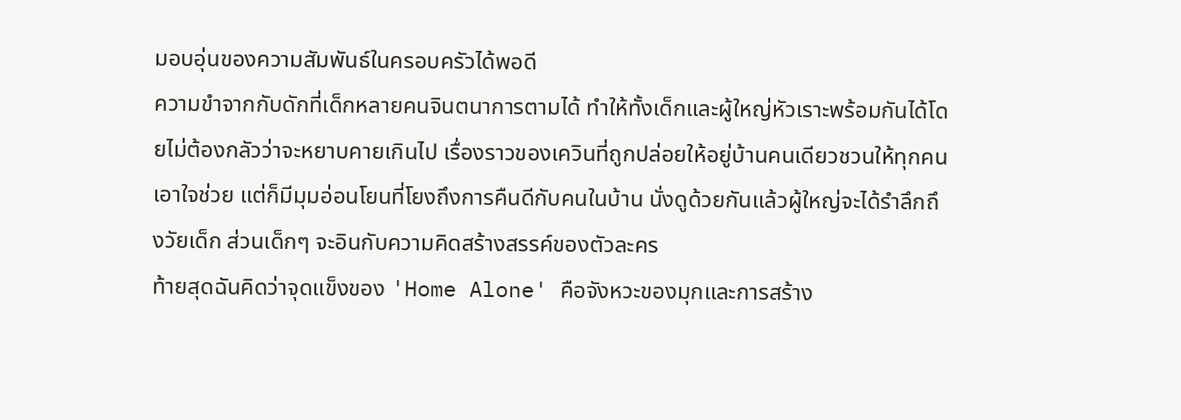มอบอุ่นของความสัมพันธ์ในครอบครัวได้พอดี
ความขำจากกับดักที่เด็กหลายคนจินตนาการตามได้ ทำให้ทั้งเด็กและผู้ใหญ่หัวเราะพร้อมกันได้โดยไม่ต้องกลัวว่าจะหยาบคายเกินไป เรื่องราวของเควินที่ถูกปล่อยให้อยู่บ้านคนเดียวชวนให้ทุกคนเอาใจช่วย แต่ก็มีมุมอ่อนโยนที่โยงถึงการคืนดีกับคนในบ้าน นั่งดูด้วยกันแล้วผู้ใหญ่จะได้รำลึกถึงวัยเด็ก ส่วนเด็กๆ จะอินกับความคิดสร้างสรรค์ของตัวละคร
ท้ายสุดฉันคิดว่าจุดแข็งของ 'Home Alone' คือจังหวะของมุกและการสร้าง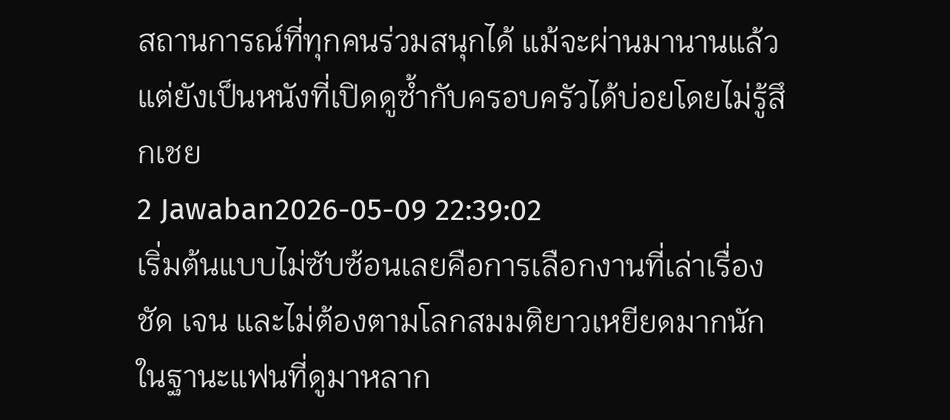สถานการณ์ที่ทุกคนร่วมสนุกได้ แม้จะผ่านมานานแล้ว แต่ยังเป็นหนังที่เปิดดูซ้ำกับครอบครัวได้บ่อยโดยไม่รู้สึกเชย
2 Jawaban2026-05-09 22:39:02
เริ่มต้นแบบไม่ซับซ้อนเลยคือการเลือกงานที่เล่าเรื่องชัด เจน และไม่ต้องตามโลกสมมติยาวเหยียดมากนัก
ในฐานะแฟนที่ดูมาหลาก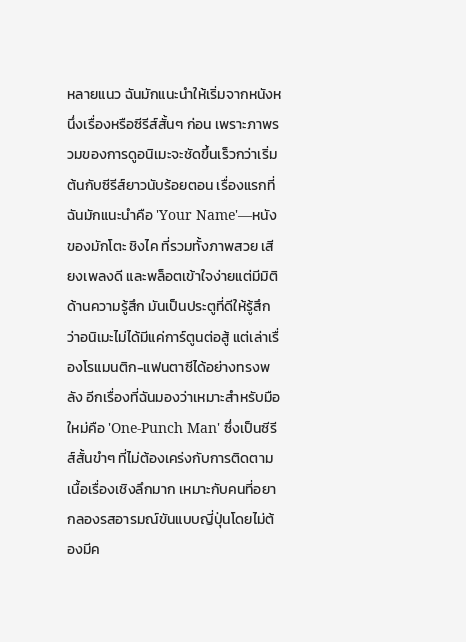หลายแนว ฉันมักแนะนำให้เริ่มจากหนังหนึ่งเรื่องหรือซีรีส์สั้นๆ ก่อน เพราะภาพรวมของการดูอนิเมะจะชัดขึ้นเร็วกว่าเริ่มต้นกับซีรีส์ยาวนับร้อยตอน เรื่องแรกที่ฉันมักแนะนำคือ 'Your Name'—หนังของมักโตะ ชิงไค ที่รวมทั้งภาพสวย เสียงเพลงดี และพล็อตเข้าใจง่ายแต่มีมิติด้านความรู้สึก มันเป็นประตูที่ดีให้รู้สึกว่าอนิเมะไม่ได้มีแค่การ์ตูนต่อสู้ แต่เล่าเรื่องโรแมนติก-แฟนตาซีได้อย่างทรงพลัง อีกเรื่องที่ฉันมองว่าเหมาะสำหรับมือใหม่คือ 'One-Punch Man' ซึ่งเป็นซีรีส์สั้นขำๆ ที่ไม่ต้องเคร่งกับการติดตามเนื้อเรื่องเชิงลึกมาก เหมาะกับคนที่อยากลองรสอารมณ์ขันแบบญี่ปุ่นโดยไม่ต้องมีค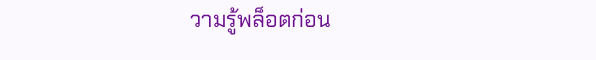วามรู้พล็อตก่อน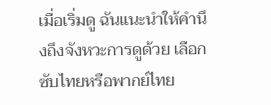เมื่อเริ่มดู ฉันแนะนำให้คำนึงถึงจังหวะการดูด้วย เลือกซับไทยหรือพากย์ไทย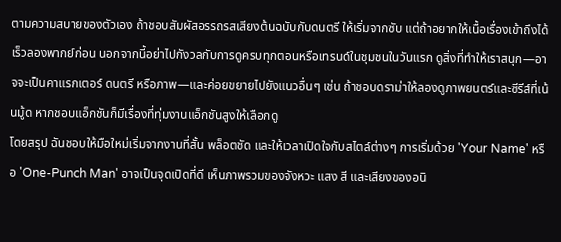ตามความสบายของตัวเอง ถ้าชอบสัมผัสอรรถรสเสียงต้นฉบับกับดนตรี ให้เริ่มจากซับ แต่ถ้าอยากให้เนื้อเรื่องเข้าถึงได้เร็วลองพากย์ก่อน นอกจากนี้อย่าไปกังวลกับการดูครบทุกตอนหรือเทรนด์ในชุมชนในวันแรก ดูสิ่งที่ทำให้เราสนุก—อาจจะเป็นคาแรกเตอร์ ดนตรี หรือภาพ—และค่อยขยายไปยังแนวอื่นๆ เช่น ถ้าชอบดราม่าให้ลองดูภาพยนตร์และซีรีส์ที่เน้นมู้ด หากชอบแอ็กชันก็มีเรื่องที่ทุ่มงานแอ็กชันสูงให้เลือกดู
โดยสรุป ฉันชอบให้มือใหม่เริ่มจากงานที่สั้น พล็อตชัด และให้เวลาเปิดใจกับสไตล์ต่างๆ การเริ่มด้วย 'Your Name' หรือ 'One-Punch Man' อาจเป็นจุดเปิดที่ดี เห็นภาพรวมของจังหวะ แสง สี และเสียงของอนิ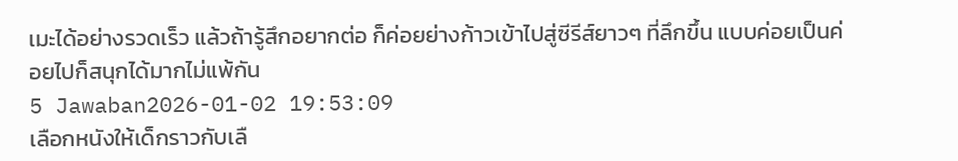เมะได้อย่างรวดเร็ว แล้วถ้ารู้สึกอยากต่อ ก็ค่อยย่างก้าวเข้าไปสู่ซีรีส์ยาวๆ ที่ลึกขึ้น แบบค่อยเป็นค่อยไปก็สนุกได้มากไม่แพ้กัน
5 Jawaban2026-01-02 19:53:09
เลือกหนังให้เด็กราวกับเลื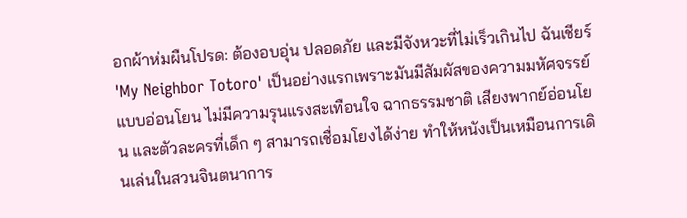อกผ้าห่มผืนโปรด: ต้องอบอุ่น ปลอดภัย และมีจังหวะที่ไม่เร็วเกินไป ฉันเชียร์ 'My Neighbor Totoro' เป็นอย่างแรกเพราะมันมีสัมผัสของความมหัศจรรย์แบบอ่อนโยน ไม่มีความรุนแรงสะเทือนใจ ฉากธรรมชาติ เสียงพากย์อ่อนโยน และตัวละครที่เด็ก ๆ สามารถเชื่อมโยงได้ง่าย ทำให้หนังเป็นเหมือนการเดินเล่นในสวนจินตนาการ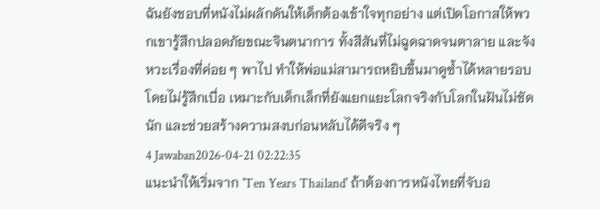ฉันยังชอบที่หนังไม่ผลักดันให้เด็กต้องเข้าใจทุกอย่าง แต่เปิดโอกาสให้พวกเขารู้สึกปลอดภัยขณะจินตนาการ ทั้งสีสันที่ไม่ฉูดฉาดจนตาลาย และจังหวะเรื่องที่ค่อย ๆ พาไป ทำให้พ่อแม่สามารถหยิบขึ้นมาดูซ้ำได้หลายรอบโดยไม่รู้สึกเบื่อ เหมาะกับเด็กเล็กที่ยังแยกแยะโลกจริงกับโลกในฝันไม่ชัดนัก และช่วยสร้างความสงบก่อนหลับได้ดีจริง ๆ
4 Jawaban2026-04-21 02:22:35
แนะนำให้เริ่มจาก 'Ten Years Thailand' ถ้าต้องการหนังไทยที่จับอ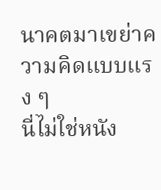นาคตมาเขย่าความคิดแบบแรง ๆ
นี่ไม่ใช่หนัง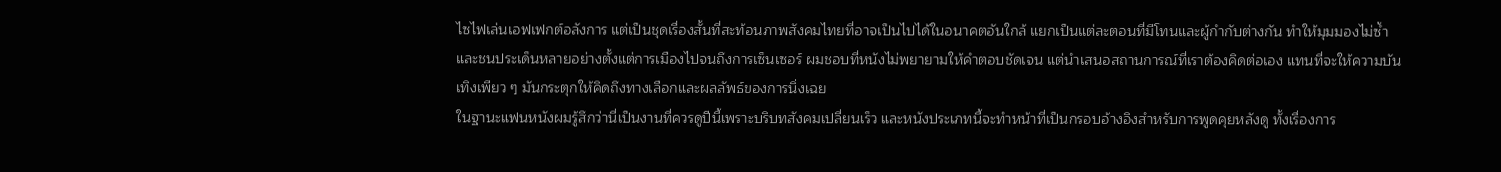ไซไฟเล่นเอฟเฟกต์อลังการ แต่เป็นชุดเรื่องสั้นที่สะท้อนภาพสังคมไทยที่อาจเป็นไปได้ในอนาคตอันใกล้ แยกเป็นแต่ละตอนที่มีโทนและผู้กำกับต่างกัน ทำให้มุมมองไม่ซ้ำและชนประเด็นหลายอย่างตั้งแต่การเมืองไปจนถึงการเซ็นเซอร์ ผมชอบที่หนังไม่พยายามให้คำตอบชัดเจน แต่นำเสนอสถานการณ์ที่เราต้องคิดต่อเอง แทนที่จะให้ความบันเทิงเพียว ๆ มันกระตุกให้คิดถึงทางเลือกและผลลัพธ์ของการนิ่งเฉย
ในฐานะแฟนหนังผมรู้สึกว่านี่เป็นงานที่ควรดูปีนี้เพราะบริบทสังคมเปลี่ยนเร็ว และหนังประเภทนี้จะทำหน้าที่เป็นกรอบอ้างอิงสำหรับการพูดคุยหลังดู ทั้งเรื่องการ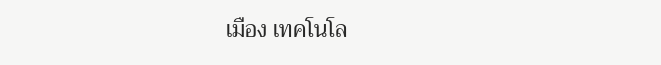เมือง เทคโนโล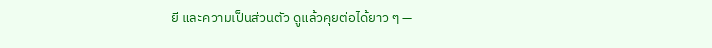ยี และความเป็นส่วนตัว ดูแล้วคุยต่อได้ยาว ๆ —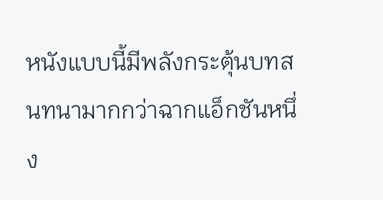หนังแบบนี้มีพลังกระตุ้นบทสนทนามากกว่าฉากแอ็กชันหนึ่ง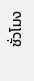ชั่วโมง